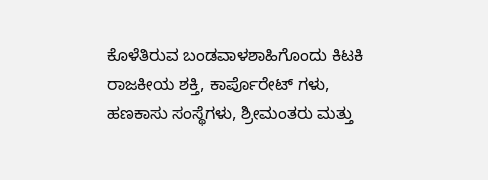ಕೊಳೆತಿರುವ ಬಂಡವಾಳಶಾಹಿಗೊಂದು ಕಿಟಕಿ
ರಾಜಕೀಯ ಶಕ್ತಿ, ಕಾರ್ಪೊರೇಟ್ ಗಳು, ಹಣಕಾಸು ಸಂಸ್ಥೆಗಳು, ಶ್ರೀಮಂತರು ಮತ್ತು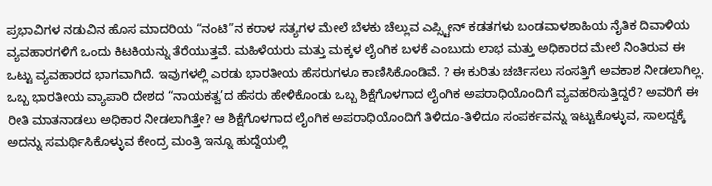ಪ್ರಭಾವಿಗಳ ನಡುವಿನ ಹೊಸ ಮಾದರಿಯ “ನಂಟಿ”ನ ಕರಾಳ ಸತ್ಯಗಳ ಮೇಲೆ ಬೆಳಕು ಚೆಲ್ಲುವ ಎಪ್ಸ್ಟೀನ್ ಕಡತಗಳು ಬಂಡವಾಳಶಾಹಿಯ ನೈತಿಕ ದಿವಾಳಿಯ ವ್ಯವಹಾರಗಳಿಗೆ ಒಂದು ಕಿಟಕಿಯನ್ನು ತೆರೆಯುತ್ತವೆ. ಮಹಿಳೆಯರು ಮತ್ತು ಮಕ್ಕಳ ಲೈಂಗಿಕ ಬಳಕೆ ಎಂಬುದು ಲಾಭ ಮತ್ತು ಅಧಿಕಾರದ ಮೇಲೆ ನಿಂತಿರುವ ಈ ಒಟ್ಟು ವ್ಯವಹಾರದ ಭಾಗವಾಗಿದೆ. ಇವುಗಳಲ್ಲಿ ಎರಡು ಭಾರತೀಯ ಹೆಸರುಗಳೂ ಕಾಣಿಸಿಕೊಂಡಿವೆ. ? ಈ ಕುರಿತು ಚರ್ಚಿಸಲು ಸಂಸತ್ತಿಗೆ ಅವಕಾಶ ನೀಡಲಾಗಿಲ್ಲ. ಒಬ್ಬ ಭಾರತೀಯ ವ್ಯಾಪಾರಿ ದೇಶದ “ನಾಯಕತ್ವ’ದ ಹೆಸರು ಹೇಳಿಕೊಂಡು ಒಬ್ಬ ಶಿಕ್ಷೆಗೊಳಗಾದ ಲೈಂಗಿಕ ಅಪರಾಧಿಯೊಂದಿಗೆ ವ್ಯವಹರಿಸುತ್ತಿದ್ದರೆ? ಅವರಿಗೆ ಈ ರೀತಿ ಮಾತನಾಡಲು ಅಧಿಕಾರ ನೀಡಲಾಗಿತ್ತೇ? ಆ ಶಿಕ್ಷೆಗೊಳಗಾದ ಲೈಂಗಿಕ ಅಪರಾಧಿಯೊಂದಿಗೆ ತಿಳಿದೂ-ತಿಳಿದೂ ಸಂಪರ್ಕವನ್ನು ಇಟ್ಟುಕೊಳ್ಳುವ, ಸಾಲದ್ದಕ್ಕೆ ಅದನ್ನು ಸಮರ್ಥಿಸಿಕೊಳ್ಳುವ ಕೇಂದ್ರ ಮಂತ್ರಿ ಇನ್ನೂ ಹುದ್ದೆಯಲ್ಲಿ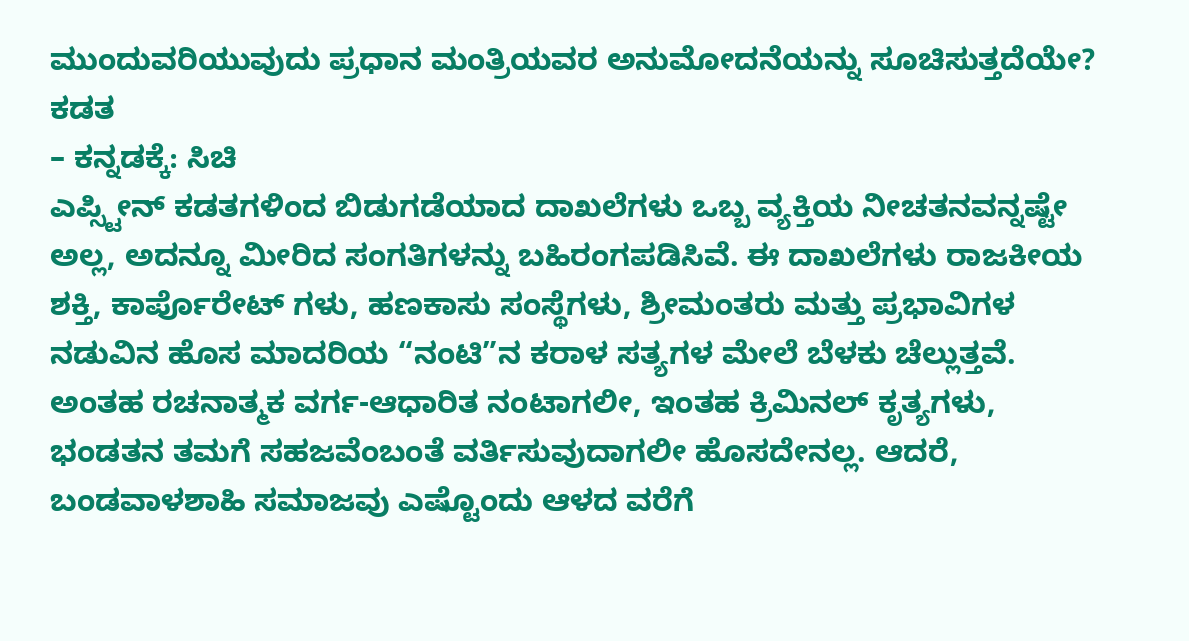ಮುಂದುವರಿಯುವುದು ಪ್ರಧಾನ ಮಂತ್ರಿಯವರ ಅನುಮೋದನೆಯನ್ನು ಸೂಚಿಸುತ್ತದೆಯೇ? ಕಡತ
– ಕನ್ನಡಕ್ಕೆ: ಸಿಚಿ
ಎಪ್ಸ್ಟೀನ್ ಕಡತಗಳಿಂದ ಬಿಡುಗಡೆಯಾದ ದಾಖಲೆಗಳು ಒಬ್ಬ ವ್ಯಕ್ತಿಯ ನೀಚತನವನ್ನಷ್ಟೇ ಅಲ್ಲ, ಅದನ್ನೂ ಮೀರಿದ ಸಂಗತಿಗಳನ್ನು ಬಹಿರಂಗಪಡಿಸಿವೆ. ಈ ದಾಖಲೆಗಳು ರಾಜಕೀಯ ಶಕ್ತಿ, ಕಾರ್ಪೊರೇಟ್ ಗಳು, ಹಣಕಾಸು ಸಂಸ್ಥೆಗಳು, ಶ್ರೀಮಂತರು ಮತ್ತು ಪ್ರಭಾವಿಗಳ ನಡುವಿನ ಹೊಸ ಮಾದರಿಯ “ನಂಟಿ”ನ ಕರಾಳ ಸತ್ಯಗಳ ಮೇಲೆ ಬೆಳಕು ಚೆಲ್ಲುತ್ತವೆ. ಅಂತಹ ರಚನಾತ್ಮಕ ವರ್ಗ-ಆಧಾರಿತ ನಂಟಾಗಲೀ, ಇಂತಹ ಕ್ರಿಮಿನಲ್ ಕೃತ್ಯಗಳು, ಭಂಡತನ ತಮಗೆ ಸಹಜವೆಂಬಂತೆ ವರ್ತಿಸುವುದಾಗಲೀ ಹೊಸದೇನಲ್ಲ. ಆದರೆ, ಬಂಡವಾಳಶಾಹಿ ಸಮಾಜವು ಎಷ್ಟೊಂದು ಆಳದ ವರೆಗೆ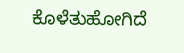ಕೊಳೆತುಹೋಗಿದೆ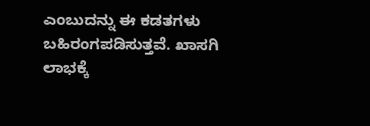ಎಂಬುದನ್ನು ಈ ಕಡತಗಳು ಬಹಿರಂಗಪಡಿಸುತ್ತವೆ. ಖಾಸಗಿ ಲಾಭಕ್ಕೆ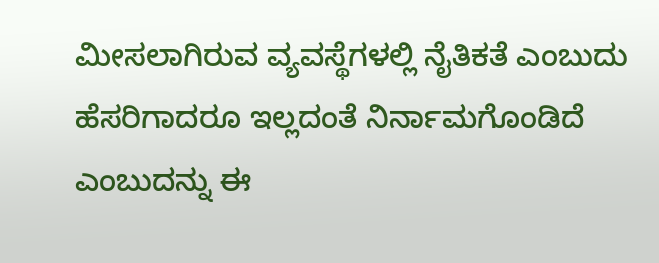ಮೀಸಲಾಗಿರುವ ವ್ಯವಸ್ಥೆಗಳಲ್ಲಿ ನೈತಿಕತೆ ಎಂಬುದು ಹೆಸರಿಗಾದರೂ ಇಲ್ಲದಂತೆ ನಿರ್ನಾಮಗೊಂಡಿದೆ ಎಂಬುದನ್ನು ಈ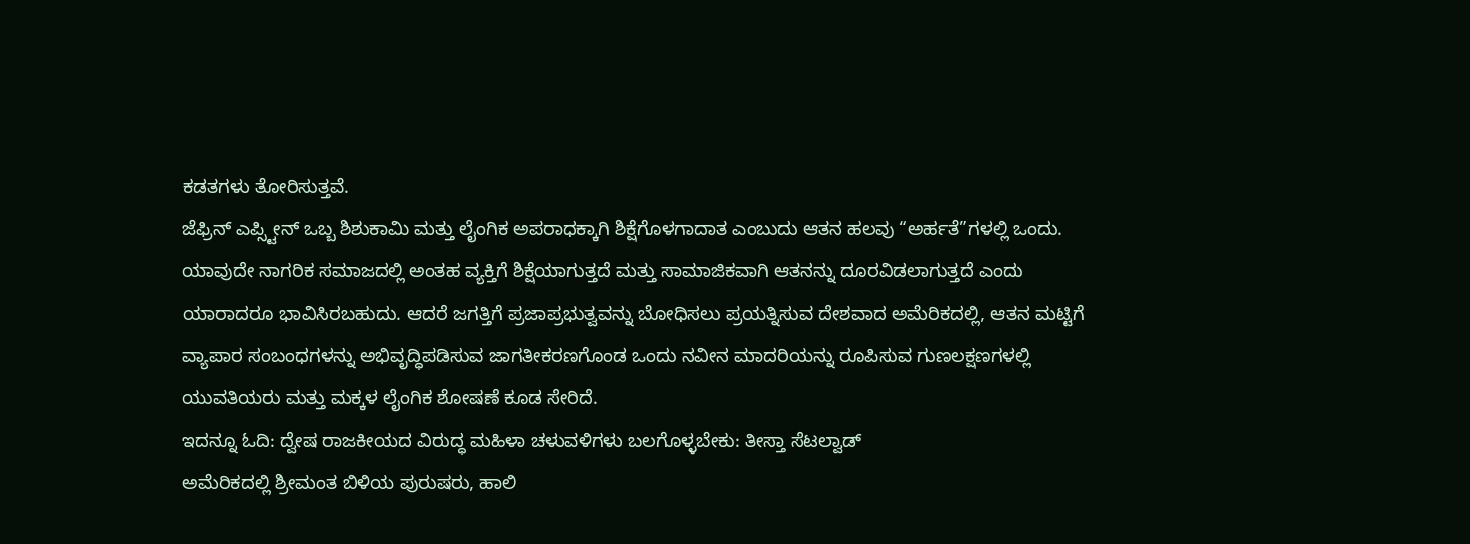ಕಡತಗಳು ತೋರಿಸುತ್ತವೆ.
ಜೆಫ್ರಿನ್ ಎಪ್ಸ್ಟೀನ್ ಒಬ್ಬ ಶಿಶುಕಾಮಿ ಮತ್ತು ಲೈಂಗಿಕ ಅಪರಾಧಕ್ಕಾಗಿ ಶಿಕ್ಷೆಗೊಳಗಾದಾತ ಎಂಬುದು ಆತನ ಹಲವು “ಅರ್ಹತೆ”ಗಳಲ್ಲಿ ಒಂದು. ಯಾವುದೇ ನಾಗರಿಕ ಸಮಾಜದಲ್ಲಿ ಅಂತಹ ವ್ಯಕ್ತಿಗೆ ಶಿಕ್ಷೆಯಾಗುತ್ತದೆ ಮತ್ತು ಸಾಮಾಜಿಕವಾಗಿ ಆತನನ್ನು ದೂರವಿಡಲಾಗುತ್ತದೆ ಎಂದು ಯಾರಾದರೂ ಭಾವಿಸಿರಬಹುದು. ಆದರೆ ಜಗತ್ತಿಗೆ ಪ್ರಜಾಪ್ರಭುತ್ವವನ್ನು ಬೋಧಿಸಲು ಪ್ರಯತ್ನಿಸುವ ದೇಶವಾದ ಅಮೆರಿಕದಲ್ಲಿ, ಆತನ ಮಟ್ಟಿಗೆ ವ್ಯಾಪಾರ ಸಂಬಂಧಗಳನ್ನು ಅಭಿವೃದ್ಧಿಪಡಿಸುವ ಜಾಗತೀಕರಣಗೊಂಡ ಒಂದು ನವೀನ ಮಾದರಿಯನ್ನು ರೂಪಿಸುವ ಗುಣಲಕ್ಷಣಗಳಲ್ಲಿ ಯುವತಿಯರು ಮತ್ತು ಮಕ್ಕಳ ಲೈಂಗಿಕ ಶೋಷಣೆ ಕೂಡ ಸೇರಿದೆ.
ಇದನ್ನೂ ಓದಿ: ದ್ವೇಷ ರಾಜಕೀಯದ ವಿರುದ್ಧ ಮಹಿಳಾ ಚಳುವಳಿಗಳು ಬಲಗೊಳ್ಳಬೇಕು: ತೀಸ್ತಾ ಸೆಟಲ್ವಾಡ್
ಅಮೆರಿಕದಲ್ಲಿ ಶ್ರೀಮಂತ ಬಿಳಿಯ ಪುರುಷರು, ಹಾಲಿ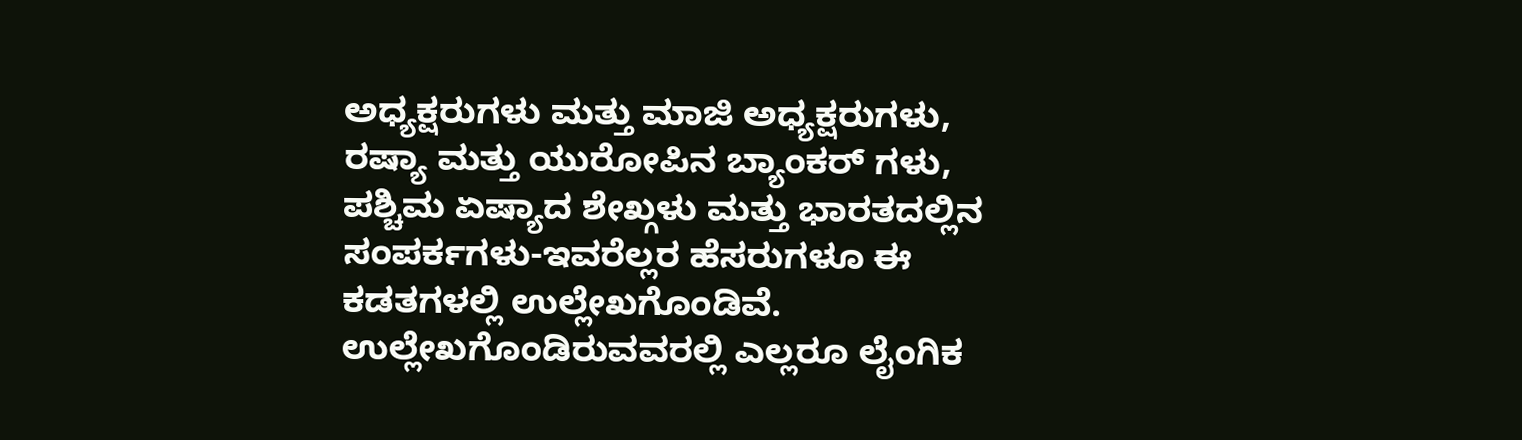ಅಧ್ಯಕ್ಷರುಗಳು ಮತ್ತು ಮಾಜಿ ಅಧ್ಯಕ್ಷರುಗಳು, ರಷ್ಯಾ ಮತ್ತು ಯುರೋಪಿನ ಬ್ಯಾಂಕರ್ ಗಳು, ಪಶ್ಚಿಮ ಏಷ್ಯಾದ ಶೇಖ್ಗಳು ಮತ್ತು ಭಾರತದಲ್ಲಿನ ಸಂಪರ್ಕಗಳು-ಇವರೆಲ್ಲರ ಹೆಸರುಗಳೂ ಈ ಕಡತಗಳಲ್ಲಿ ಉಲ್ಲೇಖಗೊಂಡಿವೆ. ಉಲ್ಲೇಖಗೊಂಡಿರುವವರಲ್ಲಿ ಎಲ್ಲರೂ ಲೈಂಗಿಕ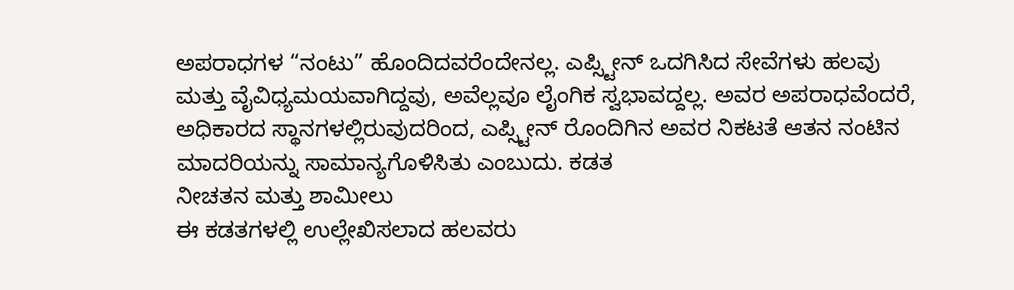ಅಪರಾಧಗಳ “ನಂಟು” ಹೊಂದಿದವರೆಂದೇನಲ್ಲ. ಎಪ್ಸ್ಟೀನ್ ಒದಗಿಸಿದ ಸೇವೆಗಳು ಹಲವು ಮತ್ತು ವೈವಿಧ್ಯಮಯವಾಗಿದ್ದವು, ಅವೆಲ್ಲವೂ ಲೈಂಗಿಕ ಸ್ವಭಾವದ್ದಲ್ಲ. ಅವರ ಅಪರಾಧವೆಂದರೆ, ಅಧಿಕಾರದ ಸ್ಥಾನಗಳಲ್ಲಿರುವುದರಿಂದ, ಎಪ್ಸ್ಟೀನ್ ರೊಂದಿಗಿನ ಅವರ ನಿಕಟತೆ ಆತನ ನಂಟಿನ ಮಾದರಿಯನ್ನು ಸಾಮಾನ್ಯಗೊಳಿಸಿತು ಎಂಬುದು. ಕಡತ
ನೀಚತನ ಮತ್ತು ಶಾಮೀಲು
ಈ ಕಡತಗಳಲ್ಲಿ ಉಲ್ಲೇಖಿಸಲಾದ ಹಲವರು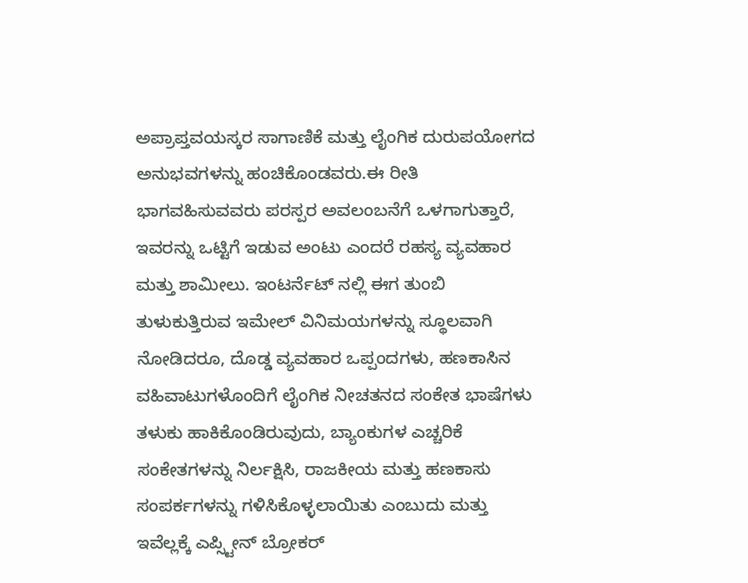ಅಪ್ರಾಪ್ತವಯಸ್ಕರ ಸಾಗಾಣಿಕೆ ಮತ್ತು ಲೈಂಗಿಕ ದುರುಪಯೋಗದ ಅನುಭವಗಳನ್ನು ಹಂಚಿಕೊಂಡವರು.ಈ ರೀತಿ ಭಾಗವಹಿಸುವವರು ಪರಸ್ಪರ ಅವಲಂಬನೆಗೆ ಒಳಗಾಗುತ್ತಾರೆ, ಇವರನ್ನು ಒಟ್ಟಿಗೆ ಇಡುವ ಅಂಟು ಎಂದರೆ ರಹಸ್ಯ ವ್ಯವಹಾರ ಮತ್ತು ಶಾಮೀಲು. ಇಂಟರ್ನೆಟ್ ನಲ್ಲಿ ಈಗ ತುಂಬಿ ತುಳುಕುತ್ತಿರುವ ಇಮೇಲ್ ವಿನಿಮಯಗಳನ್ನು ಸ್ಥೂಲವಾಗಿ ನೋಡಿದರೂ, ದೊಡ್ಡ ವ್ಯವಹಾರ ಒಪ್ಪಂದಗಳು, ಹಣಕಾಸಿನ ವಹಿವಾಟುಗಳೊಂದಿಗೆ ಲೈಂಗಿಕ ನೀಚತನದ ಸಂಕೇತ ಭಾಷೆಗಳು ತಳುಕು ಹಾಕಿಕೊಂಡಿರುವುದು, ಬ್ಯಾಂಕುಗಳ ಎಚ್ಚರಿಕೆ ಸಂಕೇತಗಳನ್ನು ನಿರ್ಲಕ್ಷಿಸಿ, ರಾಜಕೀಯ ಮತ್ತು ಹಣಕಾಸು ಸಂಪರ್ಕಗಳನ್ನು ಗಳಿಸಿಕೊಳ್ಳಲಾಯಿತು ಎಂಬುದು ಮತ್ತು ಇವೆಲ್ಲಕ್ಕೆ ಎಪ್ಸ್ಟೀನ್ ಬ್ರೋಕರ್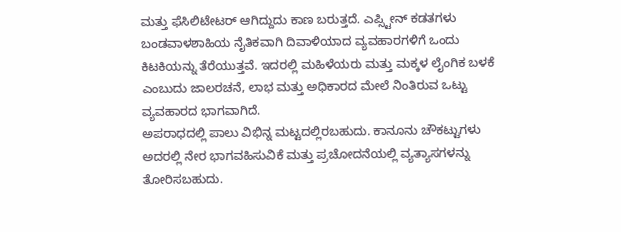ಮತ್ತು ಫೆಸಿಲಿಟೇಟರ್ ಆಗಿದ್ದುದು ಕಾಣ ಬರುತ್ತದೆ. ಎಪ್ಸ್ಟೀನ್ ಕಡತಗಳು ಬಂಡವಾಳಶಾಹಿಯ ನೈತಿಕವಾಗಿ ದಿವಾಳಿಯಾದ ವ್ಯವಹಾರಗಳಿಗೆ ಒಂದು ಕಿಟಕಿಯನ್ನು ತೆರೆಯುತ್ತವೆ. ಇದರಲ್ಲಿ ಮಹಿಳೆಯರು ಮತ್ತು ಮಕ್ಕಳ ಲೈಂಗಿಕ ಬಳಕೆ ಎಂಬುದು ಜಾಲರಚನೆ, ಲಾಭ ಮತ್ತು ಅಧಿಕಾರದ ಮೇಲೆ ನಿಂತಿರುವ ಒಟ್ಟು ವ್ಯವಹಾರದ ಭಾಗವಾಗಿದೆ.
ಅಪರಾಧದಲ್ಲಿ ಪಾಲು ವಿಭಿನ್ನ ಮಟ್ಟದಲ್ಲಿರಬಹುದು. ಕಾನೂನು ಚೌಕಟ್ಟುಗಳು ಅದರಲ್ಲಿ ನೇರ ಭಾಗವಹಿಸುವಿಕೆ ಮತ್ತು ಪ್ರಚೋದನೆಯಲ್ಲಿ ವ್ಯತ್ಯಾಸಗಳನ್ನು ತೋರಿಸಬಹುದು.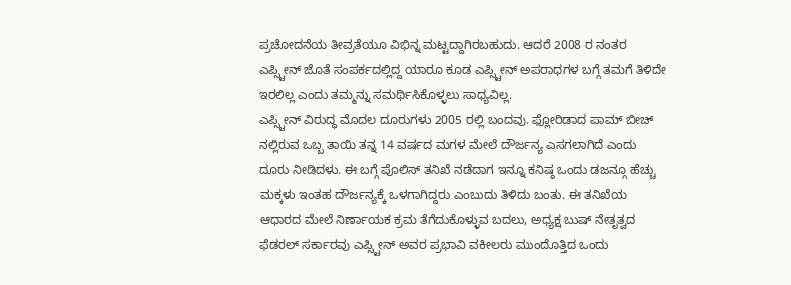ಪ್ರಚೋದನೆಯ ತೀವ್ರತೆಯೂ ವಿಭಿನ್ನ ಮಟ್ಟದ್ದಾಗಿರಬಹುದು. ಆದರೆ 2008 ರ ನಂತರ ಎಪ್ಸ್ಟೀನ್ ಜೊತೆ ಸಂಪರ್ಕದಲ್ಲಿದ್ದ ಯಾರೂ ಕೂಡ ಎಪ್ಸ್ಟೀನ್ ಅಪರಾಧಗಳ ಬಗ್ಗೆ ತಮಗೆ ತಿಳಿದೇ ಇರಲಿಲ್ಲ ಎಂದು ತಮ್ಮನ್ನು ಸಮರ್ಥಿಸಿಕೊಳ್ಳಲು ಸಾಧ್ಯವಿಲ್ಲ.
ಎಪ್ಸ್ಟೀನ್ ವಿರುದ್ಧ ಮೊದಲ ದೂರುಗಳು 2005 ರಲ್ಲಿ ಬಂದವು. ಫ್ಲೋರಿಡಾದ ಪಾಮ್ ಬೀಚ್ ನಲ್ಲಿರುವ ಒಬ್ಬ ತಾಯಿ ತನ್ನ 14 ವರ್ಷದ ಮಗಳ ಮೇಲೆ ದೌರ್ಜನ್ಯ ಎಸಗಲಾಗಿದೆ ಎಂದು ದೂರು ನೀಡಿದಳು. ಈ ಬಗ್ಗೆ ಪೊಲಿಸ್ ತನಿಖೆ ನಡೆದಾಗ ಇನ್ನೂ ಕನಿಷ್ಠ ಒಂದು ಡಜನ್ಗೂ ಹೆಚ್ಚು ಮಕ್ಕಳು ಇಂತಹ ದೌರ್ಜನ್ಯಕ್ಕೆ ಒಳಗಾಗಿದ್ದರು ಎಂಬುದು ತಿಳಿದು ಬಂತು. ಈ ತನಿಖೆಯ ಆಧಾರದ ಮೇಲೆ ನಿರ್ಣಾಯಕ ಕ್ರಮ ತೆಗೆದುಕೊಳ್ಳುವ ಬದಲು, ಅಧ್ಯಕ್ಷ ಬುಷ್ ನೇತೃತ್ವದ ಫೆಡರಲ್ ಸರ್ಕಾರವು ಎಪ್ಸ್ಟೀನ್ ಅವರ ಪ್ರಭಾವಿ ವಕೀಲರು ಮುಂದೊತ್ತಿದ ಒಂದು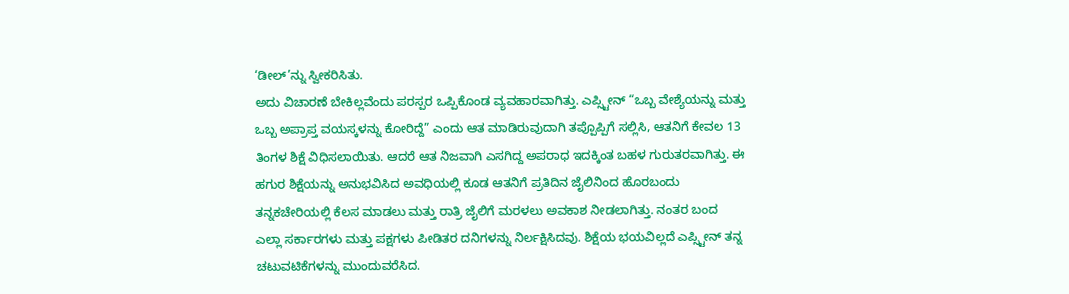‘ಡೀಲ್’ನ್ನು ಸ್ವೀಕರಿಸಿತು.
ಅದು ವಿಚಾರಣೆ ಬೇಕಿಲ್ಲವೆಂದು ಪರಸ್ಪರ ಒಪ್ಪಿಕೊಂಡ ವ್ಯವಹಾರವಾಗಿತ್ತು. ಎಪ್ಸ್ಟೀನ್ “ಒಬ್ಬ ವೇಶ್ಯೆಯನ್ನು ಮತ್ತು ಒಬ್ಬ ಅಪ್ರಾಪ್ತ ವಯಸ್ಕಳನ್ನು ಕೋರಿದ್ದೆ” ಎಂದು ಆತ ಮಾಡಿರುವುದಾಗಿ ತಪ್ಪೊಪ್ಪಿಗೆ ಸಲ್ಲಿಸಿ, ಆತನಿಗೆ ಕೇವಲ 13 ತಿಂಗಳ ಶಿಕ್ಷೆ ವಿಧಿಸಲಾಯಿತು. ಆದರೆ ಆತ ನಿಜವಾಗಿ ಎಸಗಿದ್ದ ಅಪರಾಧ ಇದಕ್ಕಿಂತ ಬಹಳ ಗುರುತರವಾಗಿತ್ತು. ಈ ಹಗುರ ಶಿಕ್ಷೆಯನ್ನು ಅನುಭವಿಸಿದ ಅವಧಿಯಲ್ಲಿ ಕೂಡ ಆತನಿಗೆ ಪ್ರತಿದಿನ ಜೈಲಿನಿಂದ ಹೊರಬಂದು ತನ್ನಕಚೇರಿಯಲ್ಲಿ ಕೆಲಸ ಮಾಡಲು ಮತ್ತು ರಾತ್ರಿ ಜೈಲಿಗೆ ಮರಳಲು ಅವಕಾಶ ನೀಡಲಾಗಿತ್ತು. ನಂತರ ಬಂದ ಎಲ್ಲಾ ಸರ್ಕಾರಗಳು ಮತ್ತು ಪಕ್ಷಗಳು ಪೀಡಿತರ ದನಿಗಳನ್ನು ನಿರ್ಲಕ್ಷಿಸಿದವು. ಶಿಕ್ಷೆಯ ಭಯವಿಲ್ಲದೆ ಎಪ್ಸ್ಟೀನ್ ತನ್ನ ಚಟುವಟಿಕೆಗಳನ್ನು ಮುಂದುವರೆಸಿದ.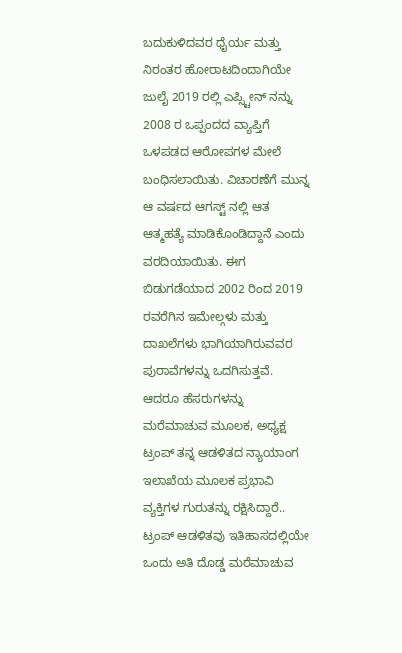ಬದುಕುಳಿದವರ ಧೈರ್ಯ ಮತ್ತು ನಿರಂತರ ಹೋರಾಟದಿಂದಾಗಿಯೇ ಜುಲೈ 2019 ರಲ್ಲಿ ಎಪ್ಸ್ಟೀನ್ ನನ್ನು 2008 ರ ಒಪ್ಪಂದದ ವ್ಯಾಪ್ತಿಗೆ ಒಳಪಡದ ಆರೋಪಗಳ ಮೇಲೆ ಬಂಧಿಸಲಾಯಿತು. ವಿಚಾರಣೆಗೆ ಮುನ್ನ ಆ ವರ್ಷದ ಆಗಸ್ಟ್ ನಲ್ಲಿ ಆತ ಆತ್ಮಹತ್ಯೆ ಮಾಡಿಕೊಂಡಿದ್ದಾನೆ ಎಂದು ವರದಿಯಾಯಿತು. ಈಗ ಬಿಡುಗಡೆಯಾದ 2002 ರಿಂದ 2019 ರವರೆಗಿನ ಇಮೇಲ್ಗಳು ಮತ್ತು ದಾಖಲೆಗಳು ಭಾಗಿಯಾಗಿರುವವರ ಪುರಾವೆಗಳನ್ನು ಒದಗಿಸುತ್ತವೆ. ಆದರೂ ಹೆಸರುಗಳನ್ನು ಮರೆಮಾಚುವ ಮೂಲಕ, ಅಧ್ಯಕ್ಷ ಟ್ರಂಪ್ ತನ್ನ ಆಡಳಿತದ ನ್ಯಾಯಾಂಗ ಇಲಾಖೆಯ ಮೂಲಕ ಪ್ರಭಾವಿ ವ್ಯಕ್ತಿಗಳ ಗುರುತನ್ನು ರಕ್ಷಿಸಿದ್ದಾರೆ.. ಟ್ರಂಪ್ ಆಡಳಿತವು ಇತಿಹಾಸದಲ್ಲಿಯೇ ಒಂದು ಅತಿ ದೊಡ್ಡ ಮರೆಮಾಚುವ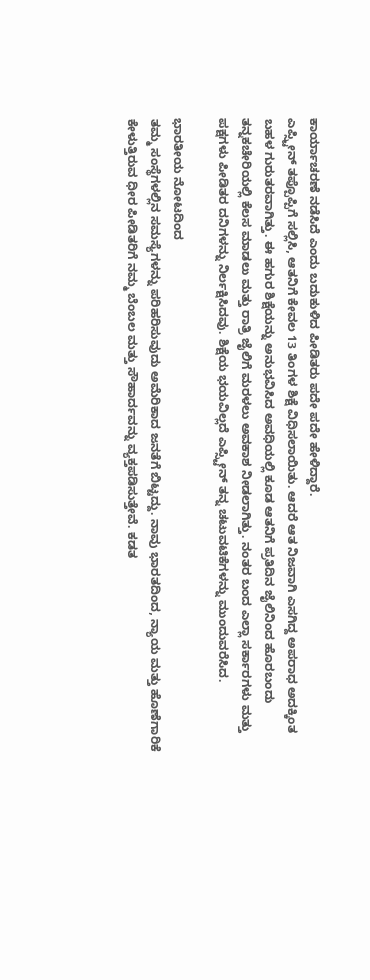ಕಾರ್ಯಾಚರಣೆ ನಡೆಸಿದೆ ಎಂದು ಬದುಕುಳಿದ ಪೀಡಿತರು ಪದೇ ಪದೇ ಹೇಳಿದ್ದಾರೆ.
ಎಪ್ಸ್ಟೀನ್ ತಪ್ಪೊಪ್ಪಿಗೆ ಸಲ್ಲಿಸಿ, ಆತನಿಗೆ ಕೇವಲ 13 ತಿಂಗಳ ಶಿಕ್ಷೆ ವಿಧಿಸಲಾಯಿತು. ಆದರೆ ಆತ ನಿಜವಾಗಿ ಎಸಗಿದ್ದ ಅಪರಾಧ ಅದಕ್ಕಿಂತ ಬಹಳ ಗುರುತರವಾಗಿತ್ತು. ಈ ಹಗುರ ಶಿಕ್ಷೆಯನ್ನು ಅನುಭವಿಸಿದ ಅವಧಿಯಲ್ಲಿ ಕೂಡ ಆತನಿಗೆ ಪ್ರತಿದಿನ ಜೈಲಿನಿಂದ ಹೊರಬಂದು ತನ್ನಕಚೇರಿಯಲ್ಲಿ ಕೆಲಸ ಮಾಡಲು ಮತ್ತು ರಾತ್ರಿ ಜೈಲಿಗೆ ಮರಳಲು ಅವಕಾಶ ನೀಡಲಾಗಿತ್ತು. ನಂತರ ಬಂದ ಎಲ್ಲಾ ಸರ್ಕಾರಗಳು ಮತ್ತು ಪಕ್ಷಗಳು ಪೀಡಿತರ ದನಿಗಳನ್ನು ನಿರ್ಲಕ್ಷಿಸಿದವು. ಶಿಕ್ಷೆಯ ಭಯವಿಲ್ಲದೆ ಎಪ್ಸ್ಟೀನ್ ತನ್ನ ಚಟುವಟಿಕೆಗಳನ್ನು ಮುಂದುವರೆಸಿದ.

ಭಾರತೀಯ ನೋಟದಿಂದ
ತಮ್ಮ ಸಂಸ್ಥೆಗಳಲ್ಲಿನ ಸಮಸ್ಯೆಗಳನ್ನು ಪರಿಹರಿಸುವುದು ಅಮೆರಿಕಾದ ಜನತೆಗೆ ಬಿಟ್ಟದ್ದು. ನಾವು ಭಾರತದಿಂದ, ನ್ಯಾಯ ಮತ್ತು ಹೊಣೆಗಾರಿಕೆ ಕೇಳುತ್ತಿರುವ ಧೀರ ಪೀಡಿತರಿಗೆ ನಮ್ಮ ಬೆಂಬಲ ಮತ್ತು ಸೌಹಾರ್ದವನ್ನು ವ್ಯಕ್ತಪಡಿಸುತ್ತೇವೆ. ಕಡತ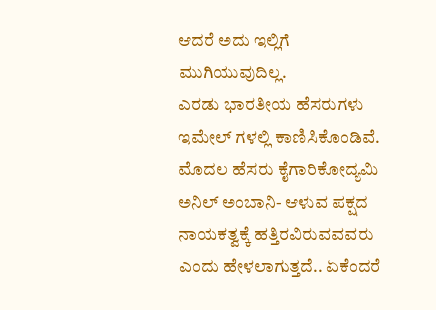ಆದರೆ ಅದು ಇಲ್ಲಿಗೆ ಮುಗಿಯುವುದಿಲ್ಲ.
ಎರಡು ಭಾರತೀಯ ಹೆಸರುಗಳು ಇಮೇಲ್ ಗಳಲ್ಲಿ ಕಾಣಿಸಿಕೊಂಡಿವೆ. ಮೊದಲ ಹೆಸರು ಕೈಗಾರಿಕೋದ್ಯಮಿ ಅನಿಲ್ ಅಂಬಾನಿ- ಆಳುವ ಪಕ್ಷದ ನಾಯಕತ್ವಕ್ಕೆ ಹತ್ತಿರವಿರುವವವರು ಎಂದು ಹೇಳಲಾಗುತ್ತದೆ.. ಏಕೆಂದರೆ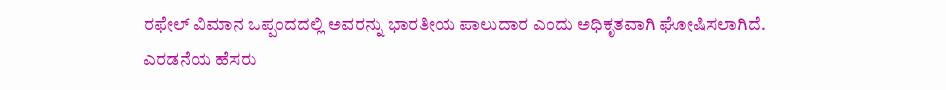ರಫೇಲ್ ವಿಮಾನ ಒಪ್ಪಂದದಲ್ಲಿ ಅವರನ್ನು ಭಾರತೀಯ ಪಾಲುದಾರ ಎಂದು ಅಧಿಕೃತವಾಗಿ ಘೋಷಿಸಲಾಗಿದೆ. ಎರಡನೆಯ ಹೆಸರು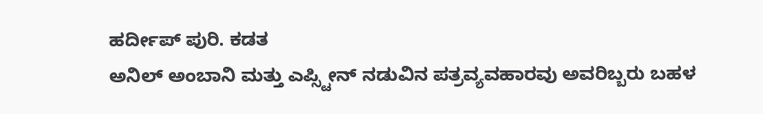ಹರ್ದೀಪ್ ಪುರಿ. ಕಡತ
ಅನಿಲ್ ಅಂಬಾನಿ ಮತ್ತು ಎಪ್ಸ್ಟೀನ್ ನಡುವಿನ ಪತ್ರವ್ಯವಹಾರವು ಅವರಿಬ್ಬರು ಬಹಳ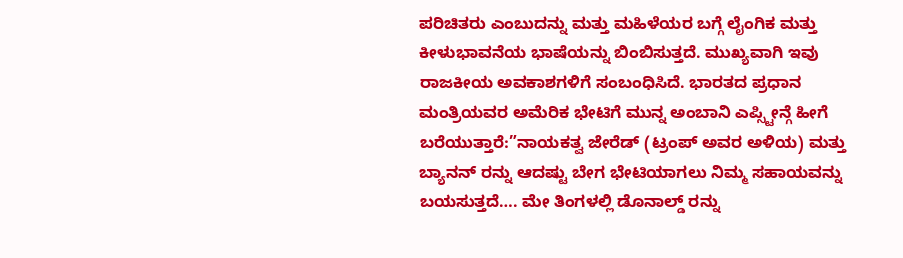ಪರಿಚಿತರು ಎಂಬುದನ್ನು ಮತ್ತು ಮಹಿಳೆಯರ ಬಗ್ಗೆ ಲೈಂಗಿಕ ಮತ್ತು ಕೀಳುಭಾವನೆಯ ಭಾಷೆಯನ್ನು ಬಿಂಬಿಸುತ್ತದೆ. ಮುಖ್ಯವಾಗಿ ಇವು ರಾಜಕೀಯ ಅವಕಾಶಗಳಿಗೆ ಸಂಬಂಧಿಸಿದೆ. ಭಾರತದ ಪ್ರಧಾನ ಮಂತ್ರಿಯವರ ಅಮೆರಿಕ ಭೇಟಿಗೆ ಮುನ್ನ ಅಂಬಾನಿ ಎಪ್ಸ್ಟೀನ್ಗೆ ಹೀಗೆ ಬರೆಯುತ್ತಾರೆ:”ನಾಯಕತ್ವ ಜೇರೆಡ್ (ಟ್ರಂಪ್ ಅವರ ಅಳಿಯ) ಮತ್ತು ಬ್ಯಾನನ್ ರನ್ನು ಆದಷ್ಟು ಬೇಗ ಭೇಟಿಯಾಗಲು ನಿಮ್ಮ ಸಹಾಯವನ್ನು ಬಯಸುತ್ತದೆ…. ಮೇ ತಿಂಗಳಲ್ಲಿ ಡೊನಾಲ್ಡ್ ರನ್ನು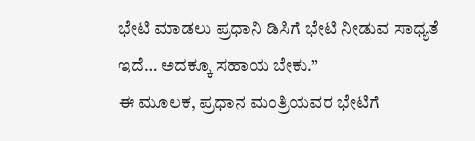ಭೇಟಿ ಮಾಡಲು ಪ್ರಧಾನಿ ಡಿಸಿಗೆ ಭೇಟಿ ನೀಡುವ ಸಾಧ್ಯತೆ ಇದೆ… ಅದಕ್ಕೂ ಸಹಾಯ ಬೇಕು.”
ಈ ಮೂಲಕ, ಪ್ರಧಾನ ಮಂತ್ರಿಯವರ ಭೇಟಿಗೆ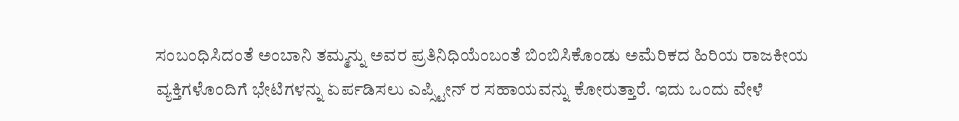ಸಂಬಂಧಿಸಿದಂತೆ ಅಂಬಾನಿ ತಮ್ಮನ್ನು ಅವರ ಪ್ರತಿನಿಧಿಯೆಂಬಂತೆ ಬಿಂಬಿಸಿಕೊಂಡು ಅಮೆರಿಕದ ಹಿರಿಯ ರಾಜಕೀಯ ವ್ಯಕ್ತಿಗಳೊಂದಿಗೆ ಭೇಟಿಗಳನ್ನು ಏರ್ಪಡಿಸಲು ಎಪ್ಸ್ಟೀನ್ ರ ಸಹಾಯವನ್ನು ಕೋರುತ್ತಾರೆ. ಇದು ಒಂದು ವೇಳೆ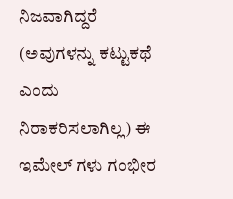ನಿಜವಾಗಿದ್ದರೆ (ಅವುಗಳನ್ನು ಕಟ್ಟುಕಥೆ ಎಂದು ನಿರಾಕರಿಸಲಾಗಿಲ್ಲ) ಈ ಇಮೇಲ್ ಗಳು ಗಂಭೀರ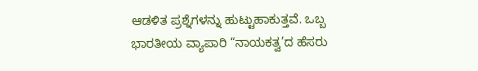ಆಡಳಿತ ಪ್ರಶ್ನೆಗಳನ್ನು ಹುಟ್ಟುಹಾಕುತ್ತವೆ. ಒಬ್ಬ ಭಾರತೀಯ ವ್ಯಾಪಾರಿ “ನಾಯಕತ್ವ’ದ ಹೆಸರು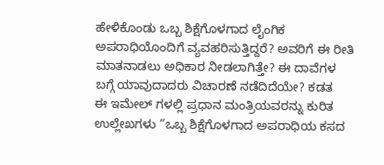ಹೇಳಿಕೊಂಡು ಒಬ್ಬ ಶಿಕ್ಷೆಗೊಳಗಾದ ಲೈಂಗಿಕ ಅಪರಾಧಿಯೊಂದಿಗೆ ವ್ಯವಹರಿಸುತ್ತಿದ್ದರೆ? ಅವರಿಗೆ ಈ ರೀತಿ ಮಾತನಾಡಲು ಅಧಿಕಾರ ನೀಡಲಾಗಿತ್ತೇ? ಈ ದಾವೆಗಳ ಬಗ್ಗೆ ಯಾವುದಾದರು ವಿಚಾರಣೆ ನಡೆದಿದೆಯೇ? ಕಡತ
ಈ ಇಮೇಲ್ ಗಳಲ್ಲಿ ಪ್ರಧಾನ ಮಂತ್ರಿಯವರನ್ನು ಕುರಿತ ಉಲ್ಲೇಖಗಳು “ಒಬ್ಬ ಶಿಕ್ಷೆಗೊಳಗಾದ ಅಪರಾಧಿಯ ಕಸದ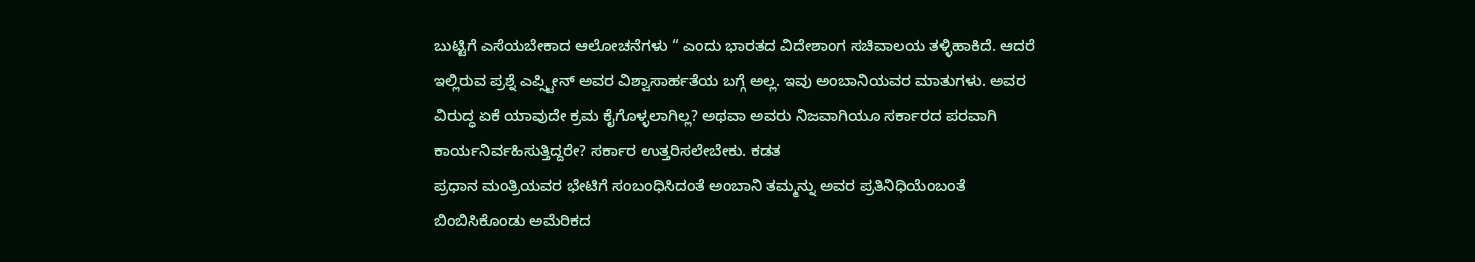ಬುಟ್ಟಿಗೆ ಎಸೆಯಬೇಕಾದ ಆಲೋಚನೆಗಳು “ ಎಂದು ಭಾರತದ ವಿದೇಶಾಂಗ ಸಚಿವಾಲಯ ತಳ್ಳಿಹಾಕಿದೆ. ಆದರೆ ಇಲ್ಲಿರುವ ಪ್ರಶ್ನೆ ಎಪ್ಸ್ಟೀನ್ ಅವರ ವಿಶ್ವಾಸಾರ್ಹತೆಯ ಬಗ್ಗೆ ಅಲ್ಲ. ಇವು ಅಂಬಾನಿಯವರ ಮಾತುಗಳು. ಅವರ ವಿರುದ್ಧ ಏಕೆ ಯಾವುದೇ ಕ್ರಮ ಕೈಗೊಳ್ಳಲಾಗಿಲ್ಲ? ಅಥವಾ ಅವರು ನಿಜವಾಗಿಯೂ ಸರ್ಕಾರದ ಪರವಾಗಿ ಕಾರ್ಯನಿರ್ವಹಿಸುತ್ತಿದ್ದರೇ? ಸರ್ಕಾರ ಉತ್ತರಿಸಲೇಬೇಕು. ಕಡತ
ಪ್ರಧಾನ ಮಂತ್ರಿಯವರ ಭೇಟಿಗೆ ಸಂಬಂಧಿಸಿದಂತೆ ಅಂಬಾನಿ ತಮ್ಮನ್ನು ಅವರ ಪ್ರತಿನಿಧಿಯೆಂಬಂತೆ ಬಿಂಬಿಸಿಕೊಂಡು ಅಮೆರಿಕದ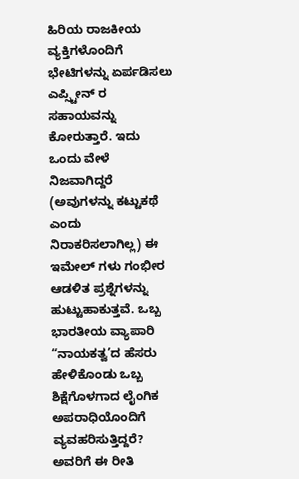ಹಿರಿಯ ರಾಜಕೀಯ ವ್ಯಕ್ತಿಗಳೊಂದಿಗೆ ಭೇಟಿಗಳನ್ನು ಏರ್ಪಡಿಸಲು ಎಪ್ಸ್ಟೀನ್ ರ ಸಹಾಯವನ್ನು ಕೋರುತ್ತಾರೆ. ಇದು ಒಂದು ವೇಳೆ ನಿಜವಾಗಿದ್ದರೆ (ಅವುಗಳನ್ನು ಕಟ್ಟುಕಥೆ ಎಂದು ನಿರಾಕರಿಸಲಾಗಿಲ್ಲ) ಈ ಇಮೇಲ್ ಗಳು ಗಂಭೀರ ಆಡಳಿತ ಪ್ರಶ್ನೆಗಳನ್ನು ಹುಟ್ಟುಹಾಕುತ್ತವೆ. ಒಬ್ಬ ಭಾರತೀಯ ವ್ಯಾಪಾರಿ “ನಾಯಕತ್ವ’ದ ಹೆಸರು ಹೇಳಿಕೊಂಡು ಒಬ್ಬ ಶಿಕ್ಷೆಗೊಳಗಾದ ಲೈಂಗಿಕ ಅಪರಾಧಿಯೊಂದಿಗೆ ವ್ಯವಹರಿಸುತ್ತಿದ್ದರೆ? ಅವರಿಗೆ ಈ ರೀತಿ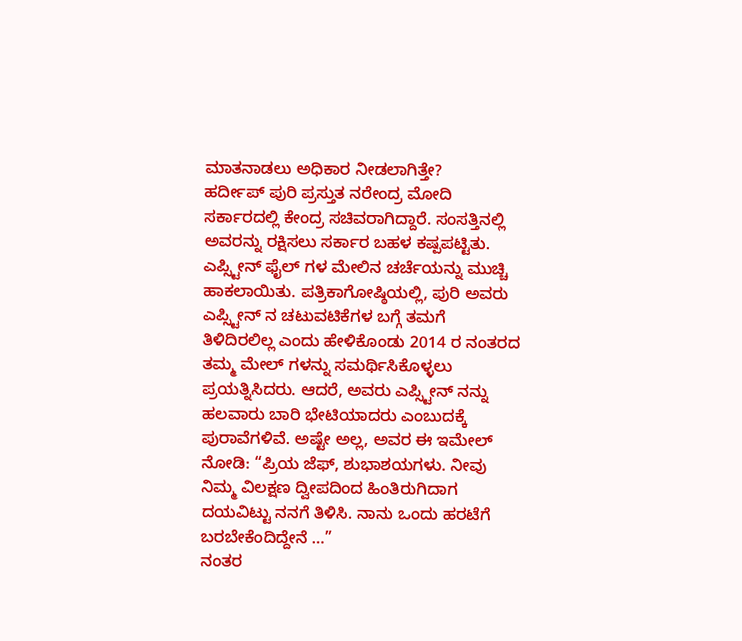ಮಾತನಾಡಲು ಅಧಿಕಾರ ನೀಡಲಾಗಿತ್ತೇ?
ಹರ್ದೀಪ್ ಪುರಿ ಪ್ರಸ್ತುತ ನರೇಂದ್ರ ಮೋದಿ ಸರ್ಕಾರದಲ್ಲಿ ಕೇಂದ್ರ ಸಚಿವರಾಗಿದ್ದಾರೆ. ಸಂಸತ್ತಿನಲ್ಲಿ ಅವರನ್ನು ರಕ್ಷಿಸಲು ಸರ್ಕಾರ ಬಹಳ ಕಷ್ಪಪಟ್ಟಿತು. ಎಪ್ಸ್ಟೀನ್ ಫೈಲ್ ಗಳ ಮೇಲಿನ ಚರ್ಚೆಯನ್ನು ಮುಚ್ಚಿ ಹಾಕಲಾಯಿತು. ಪತ್ರಿಕಾಗೋಷ್ಠಿಯಲ್ಲಿ, ಪುರಿ ಅವರು ಎಪ್ಸ್ಟೀನ್ ನ ಚಟುವಟಿಕೆಗಳ ಬಗ್ಗೆ ತಮಗೆ ತಿಳಿದಿರಲಿಲ್ಲ ಎಂದು ಹೇಳಿಕೊಂಡು 2014 ರ ನಂತರದ ತಮ್ಮ ಮೇಲ್ ಗಳನ್ನು ಸಮರ್ಥಿಸಿಕೊಳ್ಳಲು ಪ್ರಯತ್ನಿಸಿದರು. ಆದರೆ, ಅವರು ಎಪ್ಸ್ಟೀನ್ ನನ್ನು ಹಲವಾರು ಬಾರಿ ಭೇಟಿಯಾದರು ಎಂಬುದಕ್ಕೆ ಪುರಾವೆಗಳಿವೆ. ಅಷ್ಟೇ ಅಲ್ಲ, ಅವರ ಈ ಇಮೇಲ್ ನೋಡಿ: “ಪ್ರಿಯ ಜೆಫ್, ಶುಭಾಶಯಗಳು. ನೀವು ನಿಮ್ಮ ವಿಲಕ್ಷಣ ದ್ವೀಪದಿಂದ ಹಿಂತಿರುಗಿದಾಗ ದಯವಿಟ್ಟು ನನಗೆ ತಿಳಿಸಿ. ನಾನು ಒಂದು ಹರಟೆಗೆ ಬರಬೇಕೆಂದಿದ್ದೇನೆ …”
ನಂತರ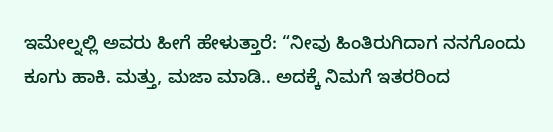ಇಮೇಲ್ನಲ್ಲಿ ಅವರು ಹೀಗೆ ಹೇಳುತ್ತಾರೆ: “ನೀವು ಹಿಂತಿರುಗಿದಾಗ ನನಗೊಂದು ಕೂಗು ಹಾಕಿ. ಮತ್ತು, ಮಜಾ ಮಾಡಿ.. ಅದಕ್ಕೆ ನಿಮಗೆ ಇತರರಿಂದ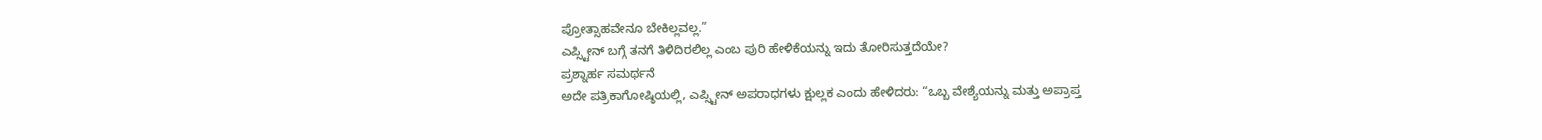ಪ್ರೋತ್ಸಾಹವೇನೂ ಬೇಕಿಲ್ಲವಲ್ಲ.”
ಎಪ್ಸ್ಟೀನ್ ಬಗ್ಗೆ ತನಗೆ ತಿಳಿದಿರಲಿಲ್ಲ ಎಂಬ ಪುರಿ ಹೇಳಿಕೆಯನ್ನು ಇದು ತೋರಿಸುತ್ತದೆಯೇ?
ಪ್ರಶ್ನಾರ್ಹ ಸಮರ್ಥನೆ
ಅದೇ ಪತ್ರಿಕಾಗೋಷ್ಠಿಯಲ್ಲಿ, ಎಪ್ಸ್ಟೀನ್ ಅಪರಾಧಗಳು ಕ್ಷುಲ್ಲಕ ಎಂದು ಹೇಳಿದರು: “ಒಬ್ಬ ವೇಶ್ಯೆಯನ್ನು ಮತ್ತು ಅಪ್ರಾಪ್ತ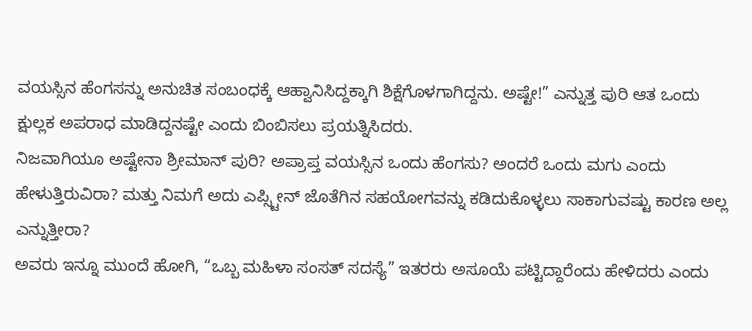ವಯಸ್ಸಿನ ಹೆಂಗಸನ್ನು ಅನುಚಿತ ಸಂಬಂಧಕ್ಕೆ ಆಹ್ವಾನಿಸಿದ್ದಕ್ಕಾಗಿ ಶಿಕ್ಷೆಗೊಳಗಾಗಿದ್ದನು. ಅಷ್ಟೇ!” ಎನ್ನುತ್ತ ಪುರಿ ಆತ ಒಂದು ಕ್ಷುಲ್ಲಕ ಅಪರಾಧ ಮಾಡಿದ್ದನಷ್ಟೇ ಎಂದು ಬಿಂಬಿಸಲು ಪ್ರಯತ್ನಿಸಿದರು.
ನಿಜವಾಗಿಯೂ ಅಷ್ಟೇನಾ ಶ್ರೀಮಾನ್ ಪುರಿ? ಅಪ್ರಾಪ್ತ ವಯಸ್ಸಿನ ಒಂದು ಹೆಂಗಸು? ಅಂದರೆ ಒಂದು ಮಗು ಎಂದು ಹೇಳುತ್ತಿರುವಿರಾ? ಮತ್ತು ನಿಮಗೆ ಅದು ಎಪ್ಸ್ಟೀನ್ ಜೊತೆಗಿನ ಸಹಯೋಗವನ್ನು ಕಡಿದುಕೊಳ್ಳಲು ಸಾಕಾಗುವಷ್ಟು ಕಾರಣ ಅಲ್ಲ ಎನ್ನುತ್ತೀರಾ?
ಅವರು ಇನ್ನೂ ಮುಂದೆ ಹೋಗಿ, “ಒಬ್ಬ ಮಹಿಳಾ ಸಂಸತ್ ಸದಸ್ಯೆ” ಇತರರು ಅಸೂಯೆ ಪಟ್ಟಿದ್ದಾರೆಂದು ಹೇಳಿದರು ಎಂದು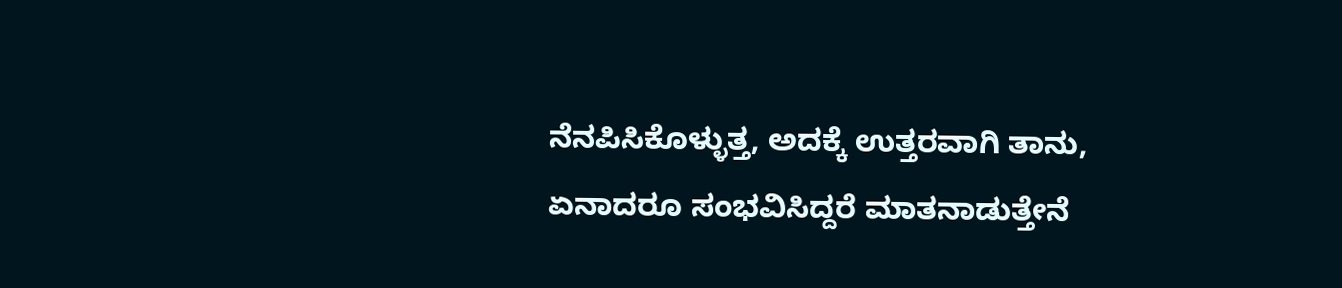ನೆನಪಿಸಿಕೊಳ್ಳುತ್ತ, ಅದಕ್ಕೆ ಉತ್ತರವಾಗಿ ತಾನು, ಏನಾದರೂ ಸಂಭವಿಸಿದ್ದರೆ ಮಾತನಾಡುತ್ತೇನೆ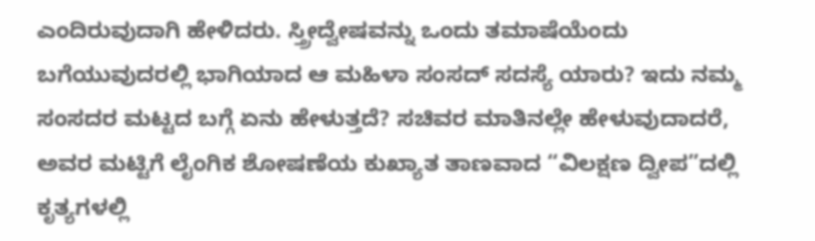ಎಂದಿರುವುದಾಗಿ ಹೇಳಿದರು. ಸ್ತ್ರೀದ್ವೇಷವನ್ನು ಒಂದು ತಮಾಷೆಯೆಂದು ಬಗೆಯುವುದರಲ್ಲಿ ಭಾಗಿಯಾದ ಆ ಮಹಿಳಾ ಸಂಸದ್ ಸದಸ್ಯೆ ಯಾರು? ಇದು ನಮ್ಮ ಸಂಸದರ ಮಟ್ಟದ ಬಗ್ಗೆ ಏನು ಹೇಳುತ್ತದೆ? ಸಚಿವರ ಮಾತಿನಲ್ಲೇ ಹೇಳುವುದಾದರೆ, ಅವರ ಮಟ್ಟಿಗೆ ಲೈಂಗಿಕ ಶೋಷಣೆಯ ಕುಖ್ಯಾತ ತಾಣವಾದ “ವಿಲಕ್ಷಣ ದ್ವೀಪ”ದಲ್ಲಿ ಕೃತ್ಯಗಳಲ್ಲಿ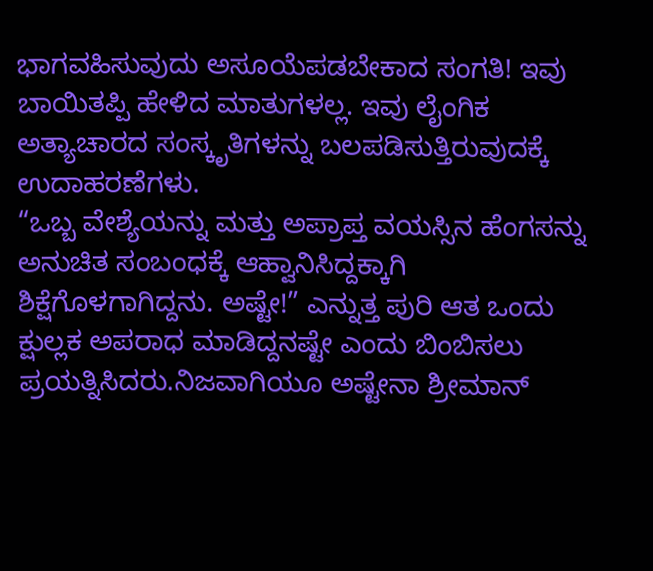ಭಾಗವಹಿಸುವುದು ಅಸೂಯೆಪಡಬೇಕಾದ ಸಂಗತಿ! ಇವು ಬಾಯಿತಪ್ಪಿ ಹೇಳಿದ ಮಾತುಗಳಲ್ಲ. ಇವು ಲೈಂಗಿಕ ಅತ್ಯಾಚಾರದ ಸಂಸ್ಕೃತಿಗಳನ್ನು ಬಲಪಡಿಸುತ್ತಿರುವುದಕ್ಕೆ ಉದಾಹರಣೆಗಳು.
“ಒಬ್ಬ ವೇಶ್ಯೆಯನ್ನು ಮತ್ತು ಅಪ್ರಾಪ್ತ ವಯಸ್ಸಿನ ಹೆಂಗಸನ್ನು ಅನುಚಿತ ಸಂಬಂಧಕ್ಕೆ ಆಹ್ವಾನಿಸಿದ್ದಕ್ಕಾಗಿ ಶಿಕ್ಷೆಗೊಳಗಾಗಿದ್ದನು. ಅಷ್ಟೇ!” ಎನ್ನುತ್ತ ಪುರಿ ಆತ ಒಂದು ಕ್ಷುಲ್ಲಕ ಅಪರಾಧ ಮಾಡಿದ್ದನಷ್ಟೇ ಎಂದು ಬಿಂಬಿಸಲು ಪ್ರಯತ್ನಿಸಿದರು.ನಿಜವಾಗಿಯೂ ಅಷ್ಟೇನಾ ಶ್ರೀಮಾನ್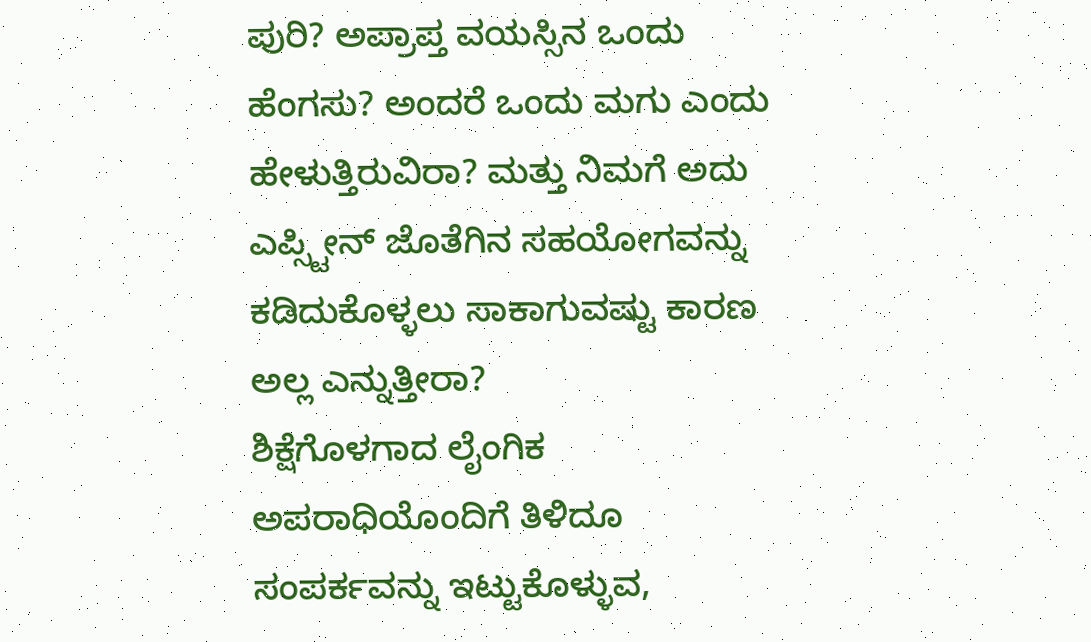ಪುರಿ? ಅಪ್ರಾಪ್ತ ವಯಸ್ಸಿನ ಒಂದು ಹೆಂಗಸು? ಅಂದರೆ ಒಂದು ಮಗು ಎಂದು ಹೇಳುತ್ತಿರುವಿರಾ? ಮತ್ತು ನಿಮಗೆ ಅದು ಎಪ್ಸ್ಟೀನ್ ಜೊತೆಗಿನ ಸಹಯೋಗವನ್ನು ಕಡಿದುಕೊಳ್ಳಲು ಸಾಕಾಗುವಷ್ಟು ಕಾರಣ ಅಲ್ಲ ಎನ್ನುತ್ತೀರಾ?
ಶಿಕ್ಷೆಗೊಳಗಾದ ಲೈಂಗಿಕ ಅಪರಾಧಿಯೊಂದಿಗೆ ತಿಳಿದೂ ಸಂಪರ್ಕವನ್ನು ಇಟ್ಟುಕೊಳ್ಳುವ,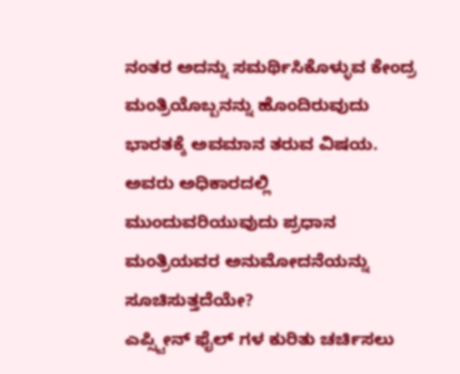ನಂತರ ಅದನ್ನು ಸಮರ್ಥಿಸಿಕೊಳ್ಳುವ ಕೇಂದ್ರ ಮಂತ್ರಿಯೊಬ್ಬನನ್ನು ಹೊಂದಿರುವುದು ಭಾರತಕ್ಕೆ ಅವಮಾನ ತರುವ ವಿಷಯ. ಅವರು ಅಧಿಕಾರದಲ್ಲಿ ಮುಂದುವರಿಯುವುದು ಪ್ರಧಾನ ಮಂತ್ರಿಯವರ ಅನುಮೋದನೆಯನ್ನು ಸೂಚಿಸುತ್ತದೆಯೇ?
ಎಪ್ಸ್ಟೀನ್ ಫೈಲ್ ಗಳ ಕುರಿತು ಚರ್ಚಿಸಲು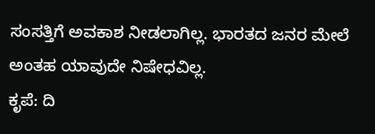ಸಂಸತ್ತಿಗೆ ಅವಕಾಶ ನೀಡಲಾಗಿಲ್ಲ. ಭಾರತದ ಜನರ ಮೇಲೆ ಅಂತಹ ಯಾವುದೇ ನಿಷೇಧವಿಲ್ಲ.
ಕೃಪೆ: ದಿ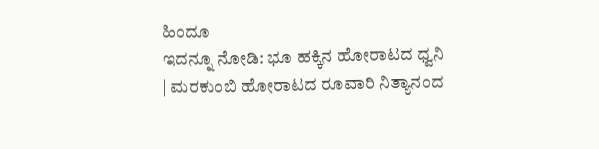ಹಿಂದೂ
ಇದನ್ನೂ ನೋಡಿ: ಭೂ ಹಕ್ಕಿನ ಹೋರಾಟದ ಧ್ವನಿ | ಮರಕುಂಬಿ ಹೋರಾಟದ ರೂವಾರಿ ನಿತ್ಯಾನಂದ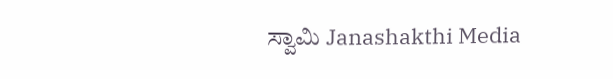ಸ್ವಾಮಿ Janashakthi Media